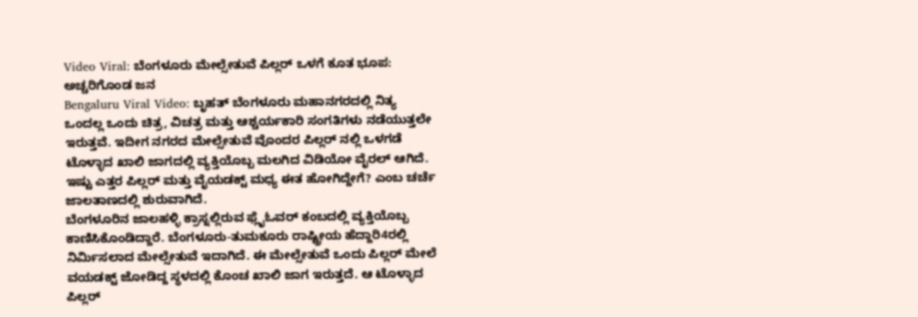Video Viral: ಬೆಂಗಳೂರು ಮೇಲ್ಸೇತುವೆ ಪಿಲ್ಲರ್ ಒಳಗೆ ಕೂತ ಭೂಪ: ಅಚ್ಚರಿಗೊಂಡ ಜನ
Bengaluru Viral Video: ಬೃಹತ್ ಬೆಂಗಳೂರು ಮಹಾನಗರದಲ್ಲಿ ನಿತ್ಯ ಒಂದಲ್ಲ ಒಂದು ಚಿತ್ರ, ವಿಚತ್ರ ಮತ್ತು ಆಶ್ಚರ್ಯಕಾರಿ ಸಂಗತಿಗಳು ನಡೆಯುತ್ತಲೇ ಇರುತ್ತವೆ. ಇದೀಗ ನಗರದ ಮೇಲ್ಸೇತುವೆ ವೊಂದರ ಪಿಲ್ಲರ್ ನಲ್ಲಿ ಒಳಗಡೆ ಟೊಳ್ಳಾದ ಖಾಲಿ ಜಾಗದಲ್ಲಿ ವ್ಯಕ್ತಿಯೊಬ್ಬ ಮಲಗಿದ ವಿಡಿಯೋ ವೈರಲ್ ಆಗಿದೆ. ಇಷ್ಟು ಎತ್ತರ ಪಿಲ್ಲರ್ ಮತ್ತು ವೈಯಡಕ್ಟ್ ಮಧ್ಯ ಈತ ಹೋಗಿದ್ದೇಗೆ? ಎಂಬ ಚರ್ಚೆ ಜಾಲತಾಣದಲ್ಲಿ ಶುರುವಾಗಿದೆ.
ಬೆಂಗಳೂರಿನ ಜಾಲಹಳ್ಳಿ ಕ್ರಾಸ್ನಲ್ಲಿರುವ ಫ್ಲೈಓವರ್ ಕಂಬದಲ್ಲಿ ವ್ಯಕ್ತಿಯೊಬ್ಬ ಕಾಣಿಸಿಕೊಂಡಿದ್ದಾರೆ. ಬೆಂಗಳೂರು-ತುಮಕೂರು ರಾಷ್ಟ್ರೀಯ ಹೆದ್ದಾರಿ4ರಲ್ಲಿ ನಿರ್ಮಿಸಲಾದ ಮೇಲ್ಸೇತುವೆ ಇದಾಗಿದೆ. ಈ ಮೇಲ್ಸೇತುವೆ ಒಂದು ಪಿಲ್ಲರ್ ಮೇಲೆ ವಯಡಕ್ಟ್ ಜೋಡಿದ್ದ ಸ್ಥಳದಲ್ಲಿ ಕೊಂಚ ಖಾಲಿ ಜಾಗ ಇರುತ್ತದೆ. ಆ ಟೊಳ್ಳಾದ ಪಿಲ್ಲರ್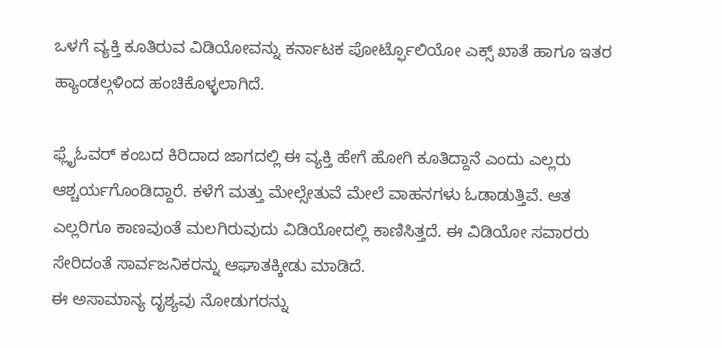ಒಳಗೆ ವ್ಯಕ್ತಿ ಕೂತಿರುವ ವಿಡಿಯೋವನ್ನು ಕರ್ನಾಟಕ ಪೋರ್ಟ್ಫೊಲಿಯೋ ಎಕ್ಸ್ ಖಾತೆ ಹಾಗೂ ಇತರ ಹ್ಯಾಂಡಲ್ಗಳಿಂದ ಹಂಚಿಕೊಳ್ಳಲಾಗಿದೆ.

ಫ್ಲೈಓವರ್ ಕಂಬದ ಕಿರಿದಾದ ಜಾಗದಲ್ಲಿ ಈ ವ್ಯಕ್ತಿ ಹೇಗೆ ಹೋಗಿ ಕೂತಿದ್ದಾನೆ ಎಂದು ಎಲ್ಲರು ಆಶ್ಚರ್ಯಗೊಂಡಿದ್ದಾರೆ. ಕಳೆಗೆ ಮತ್ತು ಮೇಲ್ಸೇತುವೆ ಮೇಲೆ ವಾಹನಗಳು ಓಡಾಡುತ್ತಿವೆ. ಆತ ಎಲ್ಲರಿಗೂ ಕಾಣವುಂತೆ ಮಲಗಿರುವುದು ವಿಡಿಯೋದಲ್ಲಿ ಕಾಣಿಸಿತ್ತದೆ. ಈ ವಿಡಿಯೋ ಸವಾರರು ಸೇರಿದಂತೆ ಸಾರ್ವಜನಿಕರನ್ನು ಆಘಾತಕ್ಕೀಡು ಮಾಡಿದೆ.
ಈ ಅಸಾಮಾನ್ಯ ದೃಶ್ಯವು ನೋಡುಗರನ್ನು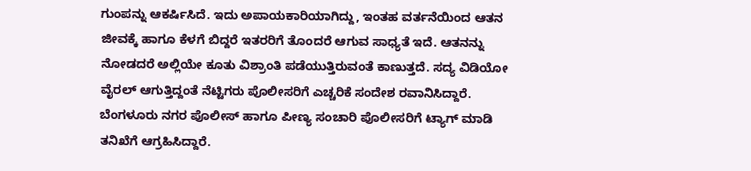ಗುಂಪನ್ನು ಆಕರ್ಷಿಸಿದೆ. ಇದು ಅಪಾಯಕಾರಿಯಾಗಿದ್ದು, ಇಂತಹ ವರ್ತನೆಯಿಂದ ಆತನ ಜೀವಕ್ಕೆ ಹಾಗೂ ಕೆಳಗೆ ಬಿದ್ದರೆ ಇತರರಿಗೆ ತೊಂದರೆ ಆಗುವ ಸಾಧ್ಯತೆ ಇದೆ. ಆತನನ್ನು ನೋಡದರೆ ಅಲ್ಲಿಯೇ ಕೂತು ವಿಶ್ರಾಂತಿ ಪಡೆಯುತ್ತಿರುವಂತೆ ಕಾಣುತ್ತದೆ. ಸದ್ಯ ವಿಡಿಯೋ ವೈರಲ್ ಆಗುತ್ತಿದ್ದಂತೆ ನೆಟ್ಟಿಗರು ಪೊಲೀಸರಿಗೆ ಎಚ್ಚರಿಕೆ ಸಂದೇಶ ರವಾನಿಸಿದ್ದಾರೆ. ಬೆಂಗಳೂರು ನಗರ ಪೊಲೀಸ್ ಹಾಗೂ ಪೀಣ್ಯ ಸಂಚಾರಿ ಪೊಲೀಸರಿಗೆ ಟ್ಯಾಗ್ ಮಾಡಿ ತನಿಖೆಗೆ ಆಗ್ರಹಿಸಿದ್ದಾರೆ.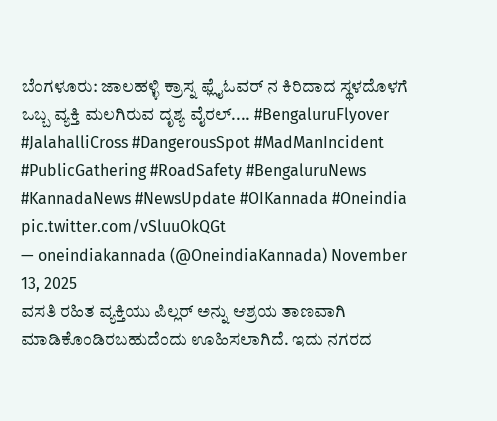ಬೆಂಗಳೂರು: ಜಾಲಹಳ್ಳಿ ಕ್ರಾಸ್ನ ಫ್ಲೈಓವರ್ ನ ಕಿರಿದಾದ ಸ್ಥಳದೊಳಗೆ ಒಬ್ಬ ವ್ಯಕ್ತಿ ಮಲಗಿರುವ ದೃಶ್ಯ ವೈರಲ್.... #BengaluruFlyover #JalahalliCross #DangerousSpot #MadManIncident #PublicGathering #RoadSafety #BengaluruNews #KannadaNews #NewsUpdate #OIKannada #Oneindia pic.twitter.com/vSluuOkQGt
— oneindiakannada (@OneindiaKannada) November 13, 2025
ವಸತಿ ರಹಿತ ವ್ಯಕ್ತಿಯು ಪಿಲ್ಲರ್ ಅನ್ನು ಆಶ್ರಯ ತಾಣವಾಗಿ ಮಾಡಿಕೊಂಡಿರಬಹುದೆಂದು ಊಹಿಸಲಾಗಿದೆ. ಇದು ನಗರದ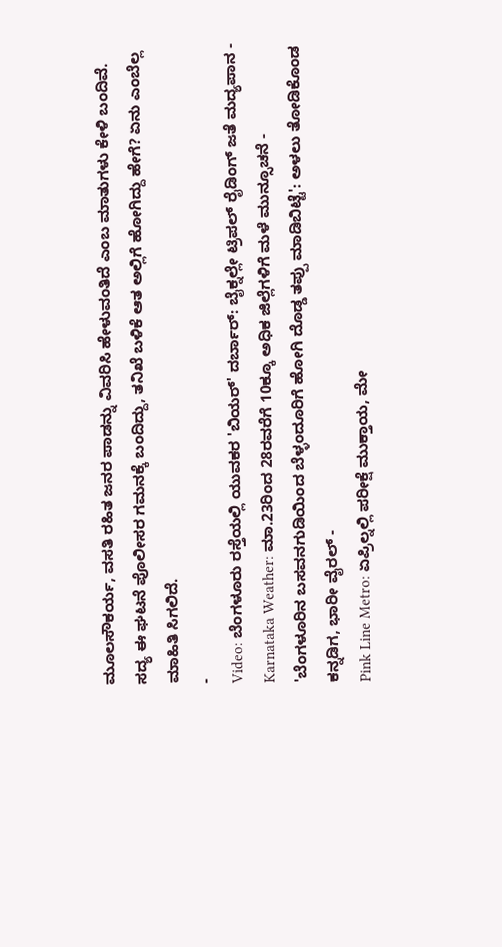ಮೂಲಸೌಕರ್ಯ, ವಸತಿ ರಹಿತ ಜನರ ಪಾಡನ್ನು ವಿವರಿಸಿ ಹೇಳುವಂತಿದೆ ಎಂಬ ಮಾತುಗಳು ಕೇಳಿ ಬಂದಿವೆ. ಸದ್ಯ ಈ ಘಟನೆ ಪೊಲೀಸರ ಗಮನಕ್ಕೆ ಬಂದಿದ್ದು, ತನಿಖೆ ಬಳಿಕೆ ಆತ ಅಲ್ಲಿಗೆ ಹೋಗಿದ್ದು ಹೇಗೆ? ಏನು ಎಂಬೆಲ್ಲ ಮಾಹಿತಿ ಸಿಗಲಿದೆ.
-
Video: ಬೆಂಗಳೂರು ರಸ್ತೆಯಲ್ಲಿ ಯುವಕರ 'ಬಿಯರ್' ದರ್ಬಾರ್: ಬೈಕ್ನಲ್ಲೇ ಟ್ರಿಪಲ್ ರೈಡಿಂಗ್ ಜತೆ ಮದ್ಯಪಾನ -
Karnataka Weather: ಮಾ.23ರಿಂದ 28ರವರೆಗೆ 10ಕ್ಕೂ ಅಧಿಕ ಜಿಲ್ಲೆಗಳಿಗೆ ಮಳೆ ಮುನ್ಸೂಚನೆ -
'ಬೆಂಗಳೂರಿನ ಬಸವನಗುಡಿಯಿಂದ ಬೆಳ್ಳಂದೂರಿಗೆ ಹೋಗಿ ದೊಡ್ಡ ತಪ್ಪು ಮಾಡಿಬಿಟ್ಟೆ': ಅಳಲು ತೋಡಿಕೊಂಡ ಕನ್ನಡಿಗ, ಭಾರೀ ವೈರಲ್ -
Pink Line Metro: ಏಪ್ರಿಲ್ನಲ್ಲಿ ಪರೀಕ್ಷೆ ಮುಕ್ತಾಯ, ಮೇ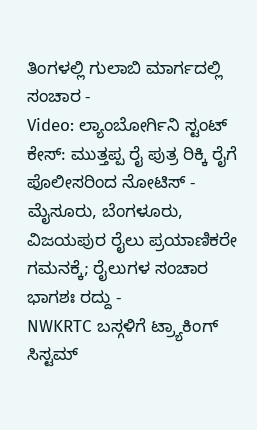ತಿಂಗಳಲ್ಲಿ ಗುಲಾಬಿ ಮಾರ್ಗದಲ್ಲಿ ಸಂಚಾರ -
Video: ಲ್ಯಾಂಬೋರ್ಗಿನಿ ಸ್ಟಂಟ್ ಕೇಸ್: ಮುತ್ತಪ್ಪ ರೈ ಪುತ್ರ ರಿಕ್ಕಿ ರೈಗೆ ಪೊಲೀಸರಿಂದ ನೋಟಿಸ್ -
ಮೈಸೂರು, ಬೆಂಗಳೂರು, ವಿಜಯಪುರ ರೈಲು ಪ್ರಯಾಣಿಕರೇ ಗಮನಕ್ಕೆ; ರೈಲುಗಳ ಸಂಚಾರ ಭಾಗಶಃ ರದ್ದು -
NWKRTC ಬಸ್ಗಳಿಗೆ ಟ್ರ್ಯಾಕಿಂಗ್ ಸಿಸ್ಟಮ್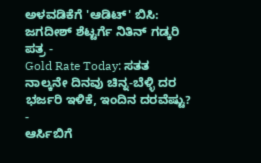ಅಳವಡಿಕೆಗೆ 'ಆಡಿಟ್' ಬಿಸಿ: ಜಗದೀಶ್ ಶೆಟ್ಟರ್ಗೆ ನಿತಿನ್ ಗಡ್ಕರಿ ಪತ್ರ -
Gold Rate Today: ಸತತ ನಾಲ್ಕನೇ ದಿನವು ಚಿನ್ನ-ಬೆಳ್ಳಿ ದರ ಭರ್ಜರಿ ಇಳಿಕೆ, ಇಂದಿನ ದರವೆಷ್ಟು? -
ಆರ್ಸಿಬಿಗೆ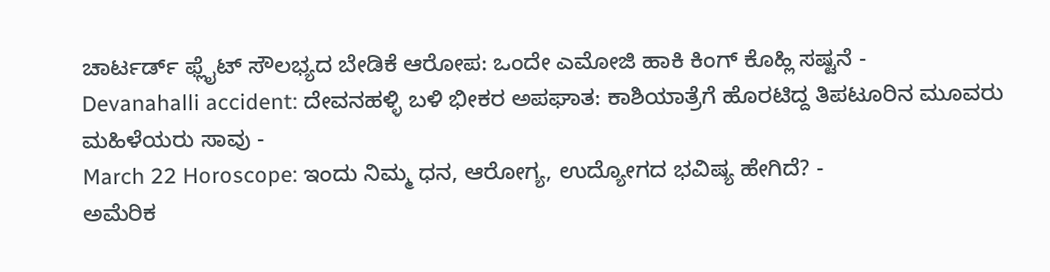ಚಾರ್ಟರ್ಡ್ ಫ್ಲೈಟ್ ಸೌಲಭ್ಯದ ಬೇಡಿಕೆ ಆರೋಪ: ಒಂದೇ ಎಮೋಜಿ ಹಾಕಿ ಕಿಂಗ್ ಕೊಹ್ಲಿ ಸಷ್ಟನೆ -
Devanahalli accident: ದೇವನಹಳ್ಳಿ ಬಳಿ ಭೀಕರ ಅಪಘಾತ: ಕಾಶಿಯಾತ್ರೆಗೆ ಹೊರಟಿದ್ದ ತಿಪಟೂರಿನ ಮೂವರು ಮಹಿಳೆಯರು ಸಾವು -
March 22 Horoscope: ಇಂದು ನಿಮ್ಮ ಧನ, ಆರೋಗ್ಯ, ಉದ್ಯೋಗದ ಭವಿಷ್ಯ ಹೇಗಿದೆ? -
ಅಮೆರಿಕ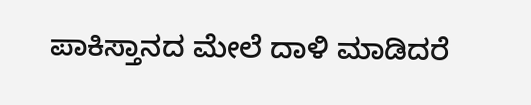ಪಾಕಿಸ್ತಾನದ ಮೇಲೆ ದಾಳಿ ಮಾಡಿದರೆ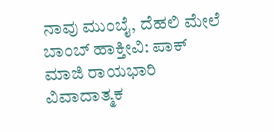ನಾವು ಮುಂಬೈ, ದೆಹಲಿ ಮೇಲೆ ಬಾಂಬ್ ಹಾಕ್ತೀವಿ: ಪಾಕ್ ಮಾಜಿ ರಾಯಭಾರಿ ವಿವಾದಾತ್ಮಕ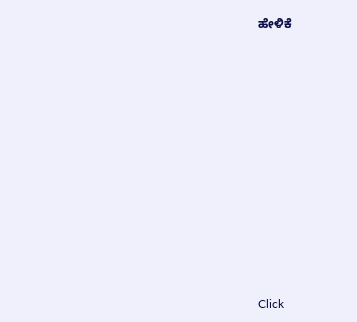ಹೇಳಿಕೆ












Click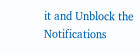it and Unblock the Notifications